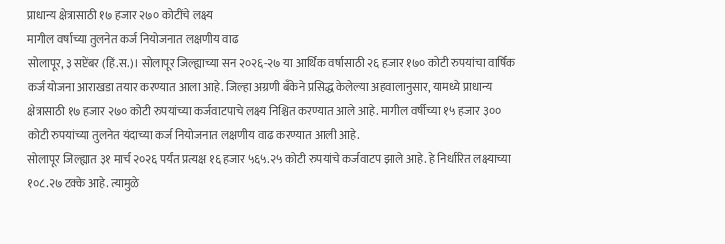प्राधान्य क्षेत्रासाठी १७ हजार २७० कोटींचे लक्ष्य
मागील वर्षाच्या तुलनेत कर्ज नियोजनात लक्षणीय वाढ
सोलापूर, ३ सप्टेंबर (हिं.स.)। सोलापूर जिल्ह्याच्या सन २०२६-२७ या आर्थिक वर्षासाठी २६ हजार १७० कोटी रुपयांचा वार्षिक कर्ज योजना आराखडा तयार करण्यात आला आहे. जिल्हा अग्रणी बँकेने प्रसिद्ध केलेल्या अहवालानुसार, यामध्ये प्राधान्य क्षेत्रासाठी १७ हजार २७० कोटी रुपयांच्या कर्जवाटपाचे लक्ष्य निश्चित करण्यात आले आहे. मागील वर्षीच्या १५ हजार ३०० कोटी रुपयांच्या तुलनेत यंदाच्या कर्ज नियोजनात लक्षणीय वाढ करण्यात आली आहे.
सोलापूर जिल्ह्यात ३१ मार्च २०२६ पर्यंत प्रत्यक्ष १६ हजार ५६५.२५ कोटी रुपयांचे कर्जवाटप झाले आहे. हे निर्धारित लक्ष्याच्या १०८.२७ टक्के आहे. त्यामुळे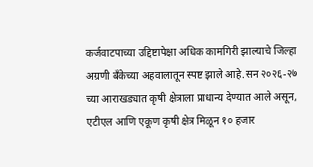कर्जवाटपाच्या उद्दिष्टापेक्षा अधिक कामगिरी झाल्याचे जिल्हा अग्रणी बँकेच्या अहवालातून स्पष्ट झाले आहे.सन २०२६-२७ च्या आराखड्यात कृषी क्षेत्राला प्राधान्य देण्यात आले असून, एटीएल आणि एकूण कृषी क्षेत्र मिळून १० हजार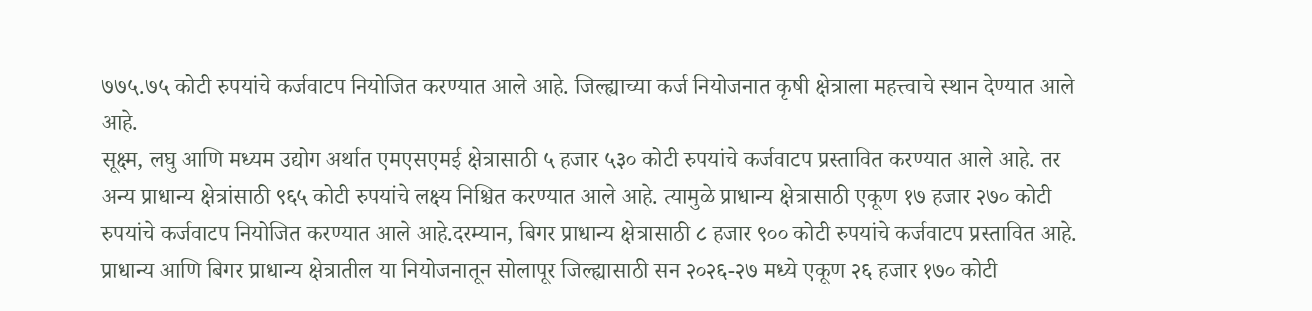७७५.७५ कोटी रुपयांचे कर्जवाटप नियोजित करण्यात आले आहे. जिल्ह्याच्या कर्ज नियोजनात कृषी क्षेत्राला महत्त्वाचे स्थान देण्यात आले आहे.
सूक्ष्म, लघु आणि मध्यम उद्योग अर्थात एमएसएमई क्षेत्रासाठी ५ हजार ५३० कोटी रुपयांचे कर्जवाटप प्रस्तावित करण्यात आले आहे. तर अन्य प्राधान्य क्षेत्रांसाठी ९६५ कोटी रुपयांचे लक्ष्य निश्चित करण्यात आले आहे. त्यामुळे प्राधान्य क्षेत्रासाठी एकूण १७ हजार २७० कोटी रुपयांचे कर्जवाटप नियोजित करण्यात आले आहे.दरम्यान, बिगर प्राधान्य क्षेत्रासाठी ८ हजार ९०० कोटी रुपयांचे कर्जवाटप प्रस्तावित आहे. प्राधान्य आणि बिगर प्राधान्य क्षेत्रातील या नियोजनातून सोलापूर जिल्ह्यासाठी सन २०२६-२७ मध्ये एकूण २६ हजार १७० कोटी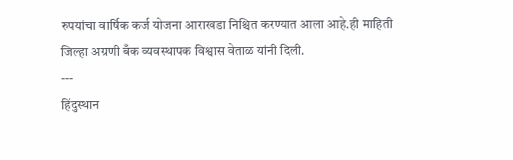रुपयांचा वार्षिक कर्ज योजना आराखडा निश्चित करण्यात आला आहे.ही माहिती जिल्हा अग्रणी बँक व्यवस्थापक विश्वास वेताळ यांनी दिली.
---
हिंदुस्थान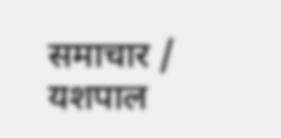समाचार / यशपाल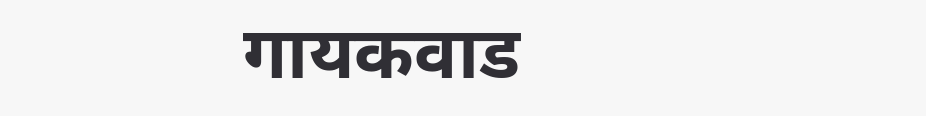गायकवाड